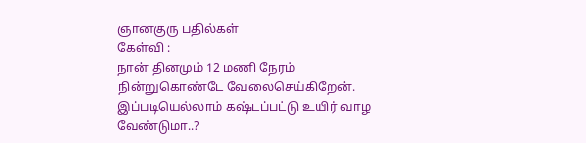ஞானகுரு பதில்கள்
கேள்வி :
நான் தினமும் 12 மணி நேரம் நின்றுகொண்டே வேலைசெய்கிறேன். இப்படியெல்லாம் கஷ்டப்பட்டு உயிர் வாழ வேண்டுமா..?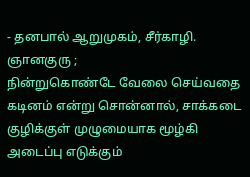- தனபால் ஆறுமுகம், சீர்காழி.
ஞானகுரு ;
நின்றுகொண்டே வேலை செய்வதை கடினம் என்று சொன்னால், சாக்கடை குழிக்குள் முழுமையாக மூழ்கி அடைப்பு எடுக்கும்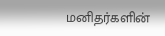மனிதர்களின்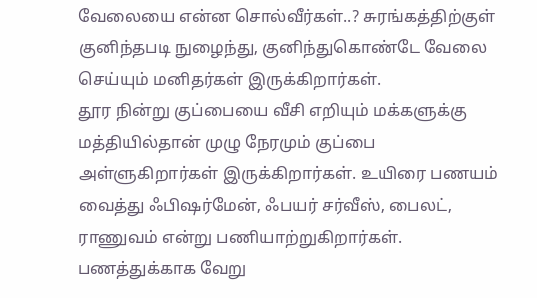வேலையை என்ன சொல்வீர்கள்..? சுரங்கத்திற்குள் குனிந்தபடி நுழைந்து, குனிந்துகொண்டே வேலை செய்யும் மனிதர்கள் இருக்கிறார்கள்.
தூர நின்று குப்பையை வீசி எறியும் மக்களுக்கு மத்தியில்தான் முழு நேரமும் குப்பை அள்ளுகிறார்கள் இருக்கிறார்கள். உயிரை பணயம் வைத்து ஃபிஷர்மேன், ஃபயர் சர்வீஸ், பைலட், ராணுவம் என்று பணியாற்றுகிறார்கள். பணத்துக்காக வேறு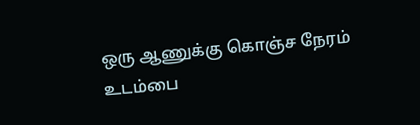ஒரு ஆணுக்கு கொஞ்ச நேரம் உடம்பை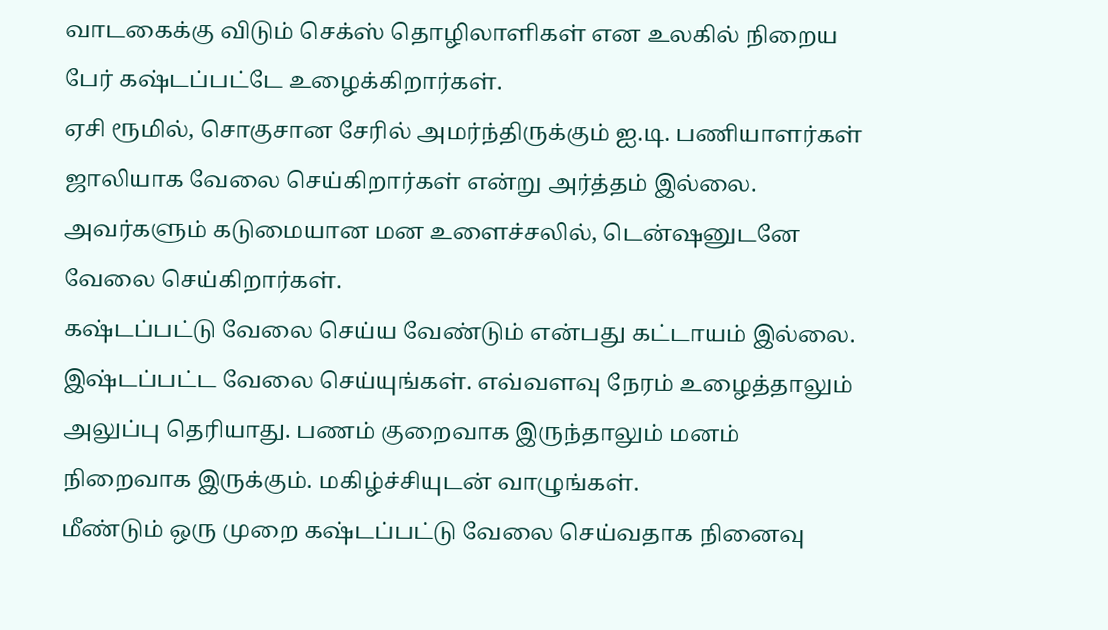வாடகைக்கு விடும் செக்ஸ் தொழிலாளிகள் என உலகில் நிறைய பேர் கஷ்டப்பட்டே உழைக்கிறார்கள்.
ஏசி ரூமில், சொகுசான சேரில் அமர்ந்திருக்கும் ஐ.டி. பணியாளர்கள் ஜாலியாக வேலை செய்கிறார்கள் என்று அர்த்தம் இல்லை. அவர்களும் கடுமையான மன உளைச்சலில், டென்ஷனுடனே வேலை செய்கிறார்கள்.
கஷ்டப்பட்டு வேலை செய்ய வேண்டும் என்பது கட்டாயம் இல்லை. இஷ்டப்பட்ட வேலை செய்யுங்கள். எவ்வளவு நேரம் உழைத்தாலும் அலுப்பு தெரியாது. பணம் குறைவாக இருந்தாலும் மனம் நிறைவாக இருக்கும். மகிழ்ச்சியுடன் வாழுங்கள்.
மீண்டும் ஒரு முறை கஷ்டப்பட்டு வேலை செய்வதாக நினைவு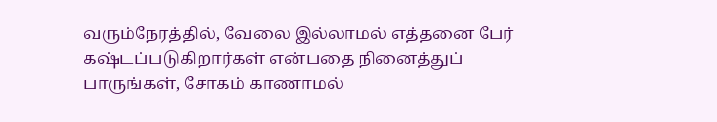வரும்நேரத்தில், வேலை இல்லாமல் எத்தனை பேர் கஷ்டப்படுகிறார்கள் என்பதை நினைத்துப் பாருங்கள், சோகம் காணாமல்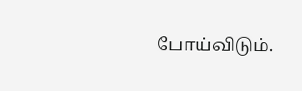போய்விடும்.